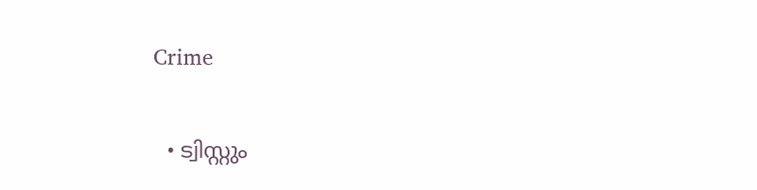Crime

  • ട്വിസ്റ്റും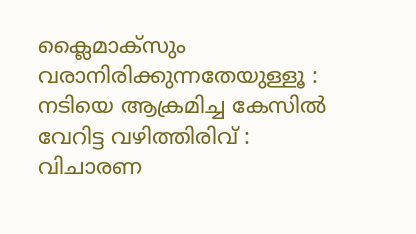ക്ലൈമാക്സും വരാനിരിക്കുന്നതേയുള്ളൂ : നടിയെ ആക്രമിച്ച കേസിൽ വേറിട്ട വഴിത്തിരിവ് : വിചാരണ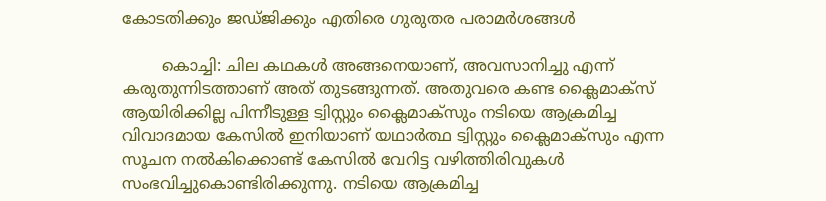കോടതിക്കും ജഡ്ജിക്കും എതിരെ ഗുരുതര പരാമർശങ്ങൾ

        കൊച്ചി: ചില കഥകൾ അങ്ങനെയാണ്, അവസാനിച്ചു എന്ന് കരുതുന്നിടത്താണ് അത് തുടങ്ങുന്നത്. അതുവരെ കണ്ട ക്ലൈമാക്സ് ആയിരിക്കില്ല പിന്നീടുള്ള ട്വിസ്റ്റും ക്ലൈമാക്സും നടിയെ ആക്രമിച്ച വിവാദമായ കേസിൽ ഇനിയാണ് യഥാർത്ഥ ട്വിസ്റ്റും ക്ലൈമാക്സും എന്ന സൂചന നൽകിക്കൊണ്ട് കേസിൽ വേറിട്ട വഴിത്തിരിവുകൾ സംഭവിച്ചുകൊണ്ടിരിക്കുന്നു. നടിയെ ആക്രമിച്ച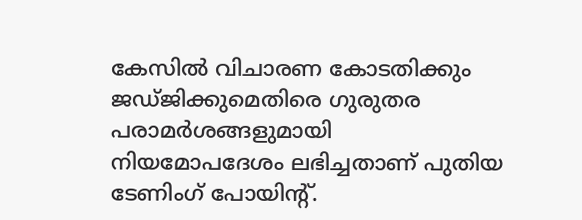കേസിൽ വിചാരണ കോടതിക്കും ജഡ്ജിക്കുമെതിരെ ഗുരുതര പരാമർശങ്ങളുമായി നിയമോപദേശം ലഭിച്ചതാണ് പുതിയ ടേണിംഗ് പോയിന്റ്.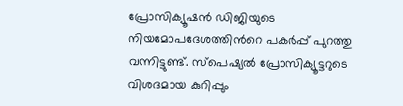പ്രോസിക്യൂഷൻ ഡിജിയുടെ നിയമോപദേശത്തിന്‍റെ പകർപ്പ് പുറത്തു വന്നിട്ടുണ്ട്. സ്പെഷ്യൽ പ്രോസിക്യൂട്ടറുടെ വിശദമായ കുറിപ്പും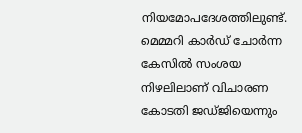നിയമോപദേശത്തിലുണ്ട്. മെമ്മറി കാർഡ് ചോർന്ന കേസിൽ സംശയ നിഴലിലാണ് വിചാരണ കോടതി ജഡ്ജിയെന്നും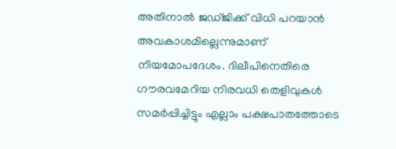അതിനാൽ ജഡ്ജിക്ക് വിധി പറയാൻ അവകാശമില്ലെന്നുമാണ് നിയമോപദേശം. ദിലീപിനെതിരെ ഗൗരവമേറിയ നിരവധി തെളിവുകൾ സമർപ്പിച്ചിട്ടും എല്ലാം പക്ഷപാതത്തോടെ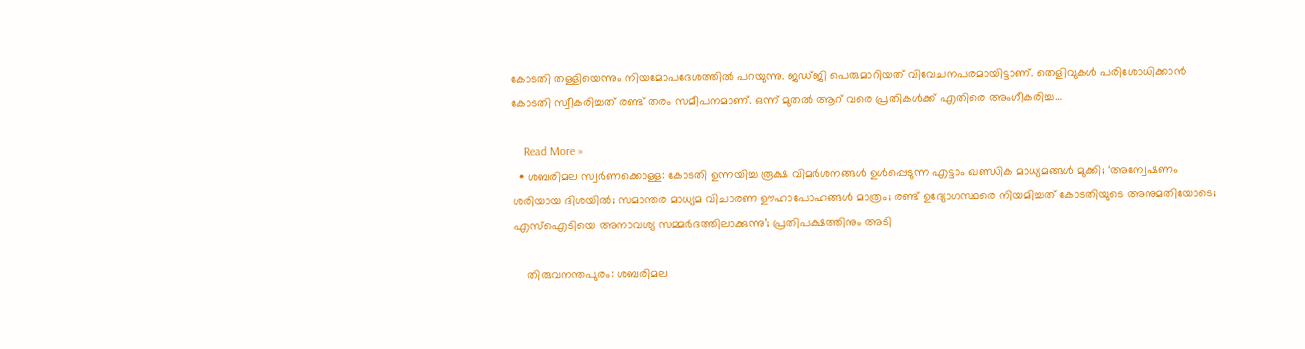കോടതി തള്ളിയെന്നും നിയമോപദേശത്തിൽ പറയുന്നു. ജഡ്ജി പെരുമാറിയത് വിവേചനപരമായിട്ടാണ്. തെളിവുകൾ പരിശോധിക്കാൻ കോടതി സ്വീകരിച്ചത് രണ്ട് തരം സമീപനമാണ്. ഒന്ന് മുതൽ ആറ് വരെ പ്രതികൾക്ക് എതിരെ അംഗീകരിച്ച…

    Read More »
  • ശബരിമല സ്വര്‍ണക്കൊള്ള: കോടതി ഉന്നയിച്ച രൂക്ഷ വിമര്‍ശനങ്ങള്‍ ഉള്‍പ്പെടുന്ന എട്ടാം ഖണ്ഡിക മാധ്യമങ്ങള്‍ മുക്കി; ‘അന്വേഷണം ശരിയായ ദിശയില്‍; സമാന്തര മാധ്യമ വിചാരണ ഊഹാപോഹങ്ങള്‍ മാത്രം; രണ്ട് ഉദ്യോഗസ്ഥരെ നിയമിച്ചത് കോടതിയുടെ അനുമതിയോടെ; എസ്‌ഐടിയെ അനാവശ്യ സമ്മര്‍ദത്തിലാക്കുന്നു’; പ്രതിപക്ഷത്തിനും അടി

    തിരുവനന്തപുരം: ശബരിമല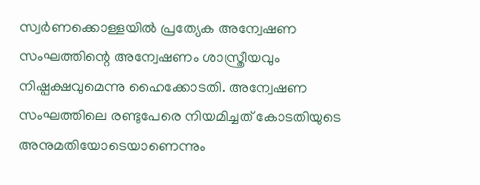സ്വര്‍ണക്കൊള്ളയില്‍ പ്രത്യേക അന്വേഷണ സംഘത്തിന്റെ അന്വേഷണം ശാസ്ത്രീയവും നിഷ്പക്ഷവുമെന്നു ഹൈക്കോടതി. അന്വേഷണ സംഘത്തിലെ രണ്ടുപേരെ നിയമിച്ചത് കോടതിയുടെ അനുമതിയോടെയാണെന്നും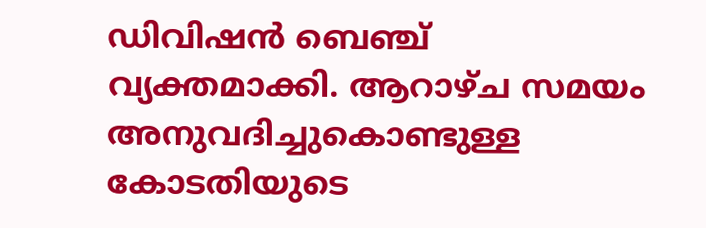ഡിവിഷന്‍ ബെഞ്ച് വ്യക്തമാക്കി. ആറാഴ്ച സമയം അനുവദിച്ചുകൊണ്ടുള്ള കോടതിയുടെ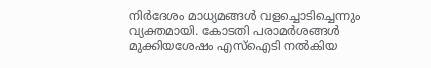നിര്‍ദേശം മാധ്യമങ്ങള്‍ വളച്ചൊടിച്ചെന്നും വ്യക്തമായി. കോടതി പരാമര്‍ശങ്ങള്‍ മുക്കിയശേഷം എസ്‌ഐടി നല്‍കിയ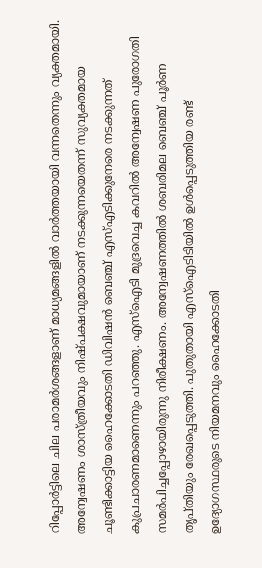റിപ്പോര്‍ട്ടിലെ ചില പരാമര്‍ശങ്ങളാണ് മാധ്യമങ്ങളില്‍ വാര്‍ത്തയായി വന്നതെന്നും വ്യക്തമായി. അന്വേഷണം ശാസ്ത്രീയവും നിഷ്പക്ഷവുമായാണ് നടക്കുന്നയെതന്ന് സുവ്യക്തമായ ചൂണ്ടിക്കാട്ടിയ ഹൈക്കോടതി ഡിവിഷന്‍ ബെഞ്ച് എസ്എടിക്കുനേരെ നടക്കുന്നത് കുപ്രചാരണമാണെന്നും പറഞ്ഞു. എസ്ഐടി മുദ്രവെച്ച കവറില്‍ അന്വേഷണ പുരോഗതി സമര്‍പിച്ചപ്പോഴായിരുന്നു നിരീക്ഷണം. അന്വേഷണത്തില്‍ ശബരിമല ബെഞ്ച് പൂര്‍ണ തൃപ്തിയും രേഖപ്പെടുത്തി. പുതുതായി എസ്ഐടിടിയില്‍ ഉള്‍പ്പെടുത്തിയ രണ്ട് ഉദ്യോഗസ്ഥരുടെ നിയമനവും ഹൈക്കോടതി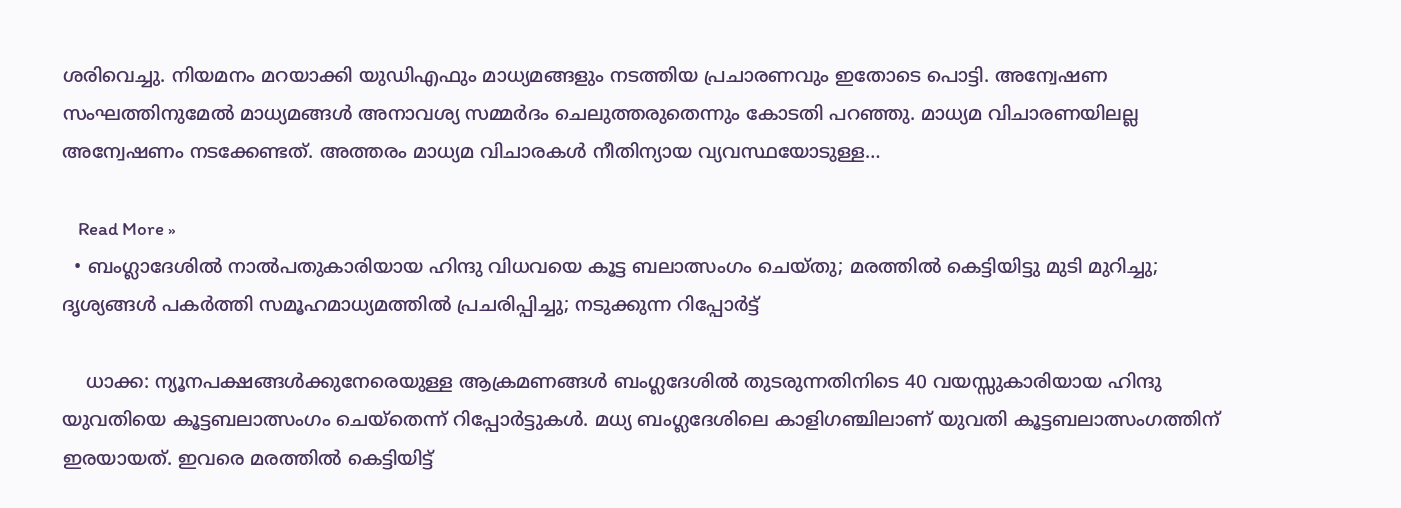ശരിവെച്ചു. നിയമനം മറയാക്കി യുഡിഎഫും മാധ്യമങ്ങളും നടത്തിയ പ്രചാരണവും ഇതോടെ പൊട്ടി. അന്വേഷണ സംഘത്തിനുമേല്‍ മാധ്യമങ്ങള്‍ അനാവശ്യ സമ്മര്‍ദം ചെലുത്തരുതെന്നും കോടതി പറഞ്ഞു. മാധ്യമ വിചാരണയിലല്ല അന്വേഷണം നടക്കേണ്ടത്. അത്തരം മാധ്യമ വിചാരകള്‍ നീതിന്യായ വ്യവസ്ഥയോടുള്ള…

    Read More »
  • ബംഗ്ലാദേശില്‍ നാല്‍പതുകാരിയായ ഹിന്ദു വിധവയെ കൂട്ട ബലാത്സംഗം ചെയ്തു; മരത്തില്‍ കെട്ടിയിട്ടു മുടി മുറിച്ചു; ദൃശ്യങ്ങള്‍ പകര്‍ത്തി സമൂഹമാധ്യമത്തില്‍ പ്രചരിപ്പിച്ചു; നടുക്കുന്ന റിപ്പോര്‍ട്ട്

    ധാക്ക: ന്യൂനപക്ഷങ്ങള്‍ക്കുനേരെയുള്ള ആക്രമണങ്ങള്‍ ബംഗ്ലദേശില്‍ തുടരുന്നതിനിടെ 40 വയസ്സുകാരിയായ ഹിന്ദു യുവതിയെ കൂട്ടബലാത്സംഗം ചെയ്‌തെന്ന് റിപ്പോര്‍ട്ടുകള്‍. മധ്യ ബംഗ്ലദേശിലെ കാളിഗഞ്ചിലാണ് യുവതി കൂട്ടബലാത്സംഗത്തിന് ഇരയായത്. ഇവരെ മരത്തില്‍ കെട്ടിയിട്ട്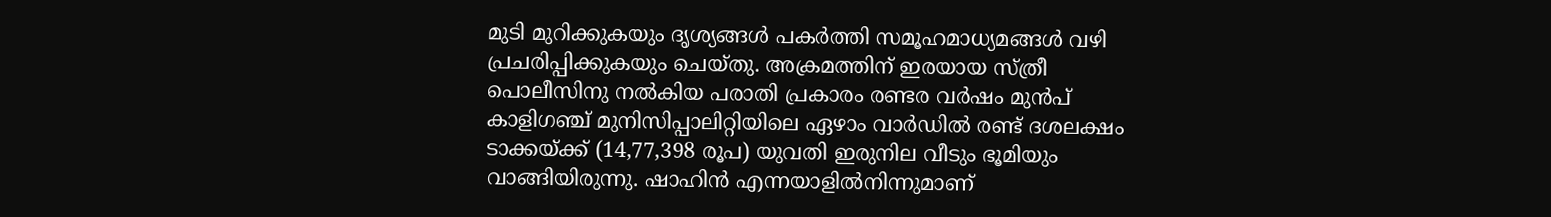മുടി മുറിക്കുകയും ദൃശ്യങ്ങള്‍ പകര്‍ത്തി സമൂഹമാധ്യമങ്ങള്‍ വഴി പ്രചരിപ്പിക്കുകയും ചെയ്തു. അക്രമത്തിന് ഇരയായ സ്ത്രീ പൊലീസിനു നല്‍കിയ പരാതി പ്രകാരം രണ്ടര വര്‍ഷം മുന്‍പ് കാളിഗഞ്ച് മുനിസിപ്പാലിറ്റിയിലെ ഏഴാം വാര്‍ഡില്‍ രണ്ട് ദശലക്ഷം ടാക്കയ്ക്ക് (14,77,398 രൂപ) യുവതി ഇരുനില വീടും ഭൂമിയും വാങ്ങിയിരുന്നു. ഷാഹിന്‍ എന്നയാളില്‍നിന്നുമാണ്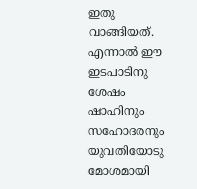ഇതു വാങ്ങിയത്. എന്നാല്‍ ഈ ഇടപാടിനു ശേഷം ഷാഹിനും സഹോദരനും യുവതിയോടു മോശമായി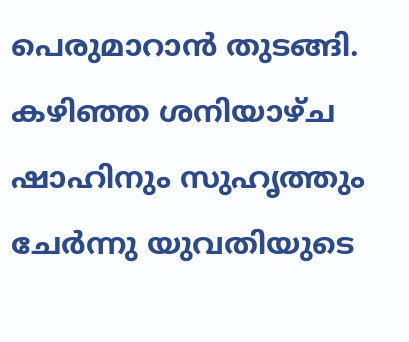പെരുമാറാന്‍ തുടങ്ങി. കഴിഞ്ഞ ശനിയാഴ്ച ഷാഹിനും സുഹൃത്തും ചേര്‍ന്നു യുവതിയുടെ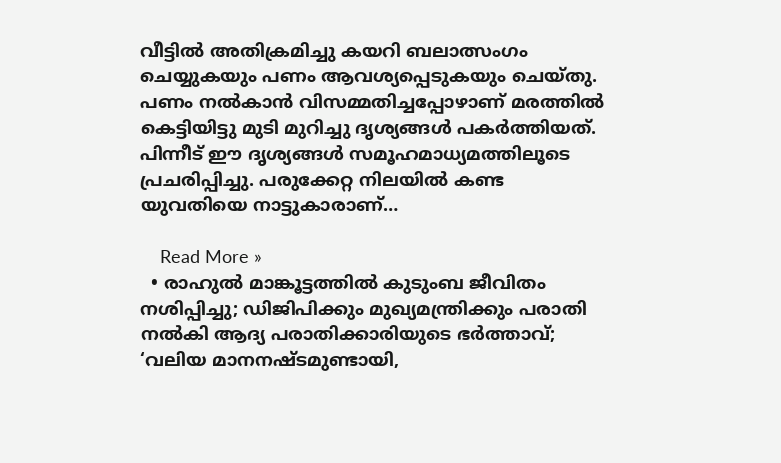വീട്ടില്‍ അതിക്രമിച്ചു കയറി ബലാത്സംഗം ചെയ്യുകയും പണം ആവശ്യപ്പെടുകയും ചെയ്തു. പണം നല്‍കാന്‍ വിസമ്മതിച്ചപ്പോഴാണ് മരത്തില്‍ കെട്ടിയിട്ടു മുടി മുറിച്ചു ദൃശ്യങ്ങള്‍ പകര്‍ത്തിയത്. പിന്നീട് ഈ ദൃശ്യങ്ങള്‍ സമൂഹമാധ്യമത്തിലൂടെ പ്രചരിപ്പിച്ചു. പരുക്കേറ്റ നിലയില്‍ കണ്ട യുവതിയെ നാട്ടുകാരാണ്…

    Read More »
  • രാഹുല്‍ മാങ്കൂട്ടത്തില്‍ കുടുംബ ജീവിതം നശിപ്പിച്ചു; ഡിജിപിക്കും മുഖ്യമന്ത്രിക്കും പരാതി നല്‍കി ആദ്യ പരാതിക്കാരിയുടെ ഭര്‍ത്താവ്; ‘വലിയ മാനനഷ്ടമുണ്ടായി,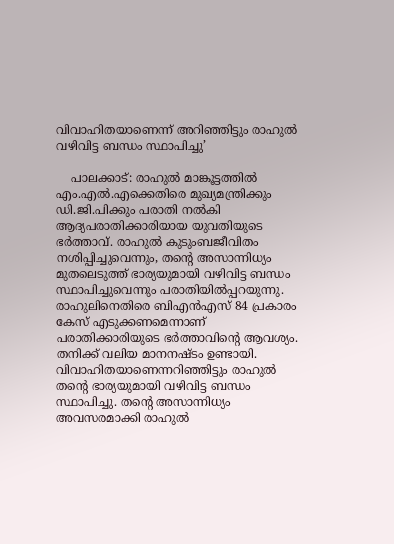വിവാഹിതയാണെന്ന് അറിഞ്ഞിട്ടും രാഹുല്‍ വഴിവിട്ട ബന്ധം സ്ഥാപിച്ചു’

    പാലക്കാട്: രാഹുൽ മാങ്കൂട്ടത്തിൽ എം.എൽ.എക്കെതിരെ മുഖ്യമന്ത്രിക്കും ഡി.ജി.പിക്കും പരാതി നൽകി ആദ്യപരാതിക്കാരിയായ യുവതിയുടെ ഭർത്താവ്. രാഹുൽ കുടുംബജീവിതം നശിപ്പിച്ചുവെന്നും, തന്റെ അസാന്നിധ്യം മുതലെടുത്ത് ഭാര്യയുമായി വഴിവിട്ട ബന്ധം സ്ഥാപിച്ചുവെന്നും പരാതിയിൽപ്പറയുന്നു. രാഹുലിനെതിരെ ബിഎൻഎസ് 84 പ്രകാരം കേസ് എടുക്കണമെന്നാണ് പരാതിക്കാരിയുടെ ഭർത്താവിന്റെ ആവശ്യം. തനിക്ക് വലിയ മാനനഷ്ടം ഉണ്ടായി. വിവാഹിതയാണെന്നറിഞ്ഞിട്ടും രാഹുൽ തൻ്റെ ഭാര്യയുമായി വഴിവിട്ട ബന്ധം സ്ഥാപിച്ചു. തൻ്റെ അസാന്നിധ്യം അവസരമാക്കി രാഹുൽ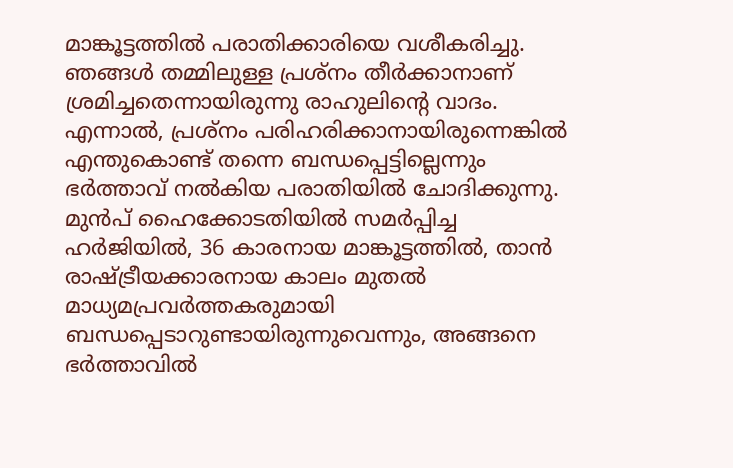മാങ്കൂട്ടത്തിൽ പരാതിക്കാരിയെ വശീകരിച്ചു. ഞങ്ങൾ തമ്മിലുള്ള പ്രശ്നം തീർക്കാനാണ് ശ്രമിച്ചതെന്നായിരുന്നു രാഹുലിൻ്റെ വാദം. എന്നാൽ, പ്രശ്നം പരിഹരിക്കാനായിരുന്നെങ്കിൽ എന്തുകൊണ്ട് തന്നെ ബന്ധപ്പെട്ടില്ലെന്നും ഭർത്താവ് നൽകിയ പരാതിയിൽ ചോദിക്കുന്നു. മുൻപ് ഹൈക്കോടതിയിൽ സമർപ്പിച്ച ഹർജിയിൽ, 36 കാരനായ മാങ്കൂട്ടത്തിൽ, താൻ രാഷ്ട്രീയക്കാരനായ കാലം മുതൽ മാധ്യമപ്രവർത്തകരുമായി ബന്ധപ്പെടാറുണ്ടായിരുന്നുവെന്നും, അങ്ങനെ ഭർത്താവിൽ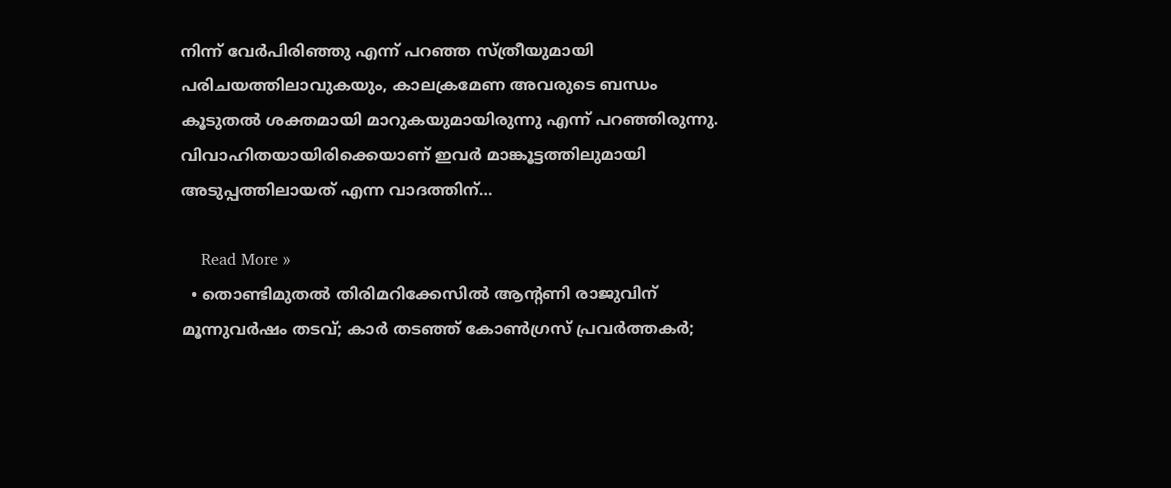നിന്ന് വേർപിരിഞ്ഞു എന്ന് പറഞ്ഞ സ്ത്രീയുമായി പരിചയത്തിലാവുകയും, കാലക്രമേണ അവരുടെ ബന്ധം കൂടുതൽ ശക്തമായി മാറുകയുമായിരുന്നു എന്ന് പറഞ്ഞിരുന്നു. വിവാഹിതയായിരിക്കെയാണ് ഇവർ മാങ്കൂട്ടത്തിലുമായി അടുപ്പത്തിലായത് എന്ന വാദത്തിന്…

    Read More »
  • തൊണ്ടിമുതല്‍ തിരിമറിക്കേസില്‍ ആന്റണി രാജുവിന് മൂന്നുവര്‍ഷം തടവ്; കാര്‍ തടഞ്ഞ് കോണ്‍ഗ്രസ് പ്രവര്‍ത്തകര്‍;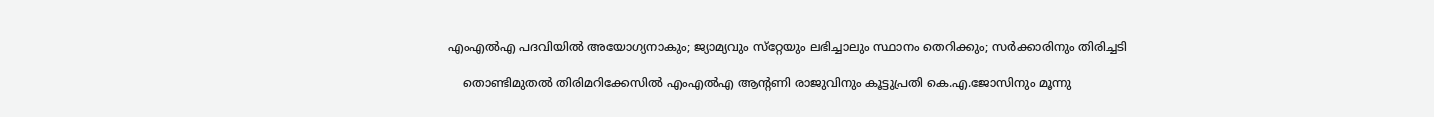എംഎല്‍എ പദവിയില്‍ അയോഗ്യനാകും; ജ്യാമ്യവും സ്‌റ്റേയും ലഭിച്ചാലും സ്ഥാനം തെറിക്കും; സര്‍ക്കാരിനും തിരിച്ചടി

    തൊണ്ടിമുതല്‍ തിരിമറിക്കേസില്‍ എംഎല്‍എ ആന്‍റണി രാജുവിനും കൂട്ടുപ്രതി കെ.എ.ജോസിനും മൂന്നു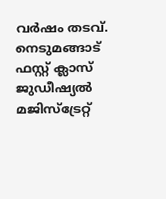വര്‍ഷം തടവ്.  നെടുമങ്ങാട് ഫസ്റ്റ് ക്ലാസ് ജുഡീഷ്യല്‍ മജിസ്ട്രേറ്റ്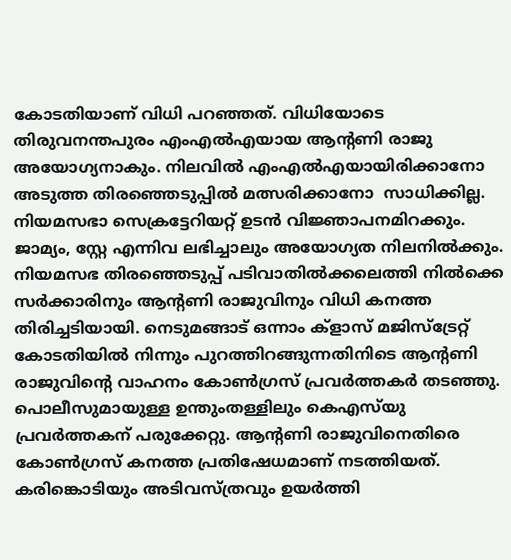കോടതിയാണ് വിധി പറഞ്ഞത്. വിധിയോടെ തിരുവനന്തപുരം എംഎല്‍എയായ ആന്‍റണി രാജു അയോഗ്യനാകും. നിലവില്‍ എംഎല്‍എയായിരിക്കാനോ  അടുത്ത തിരഞ്ഞെടുപ്പില്‍ മത്സരിക്കാനോ  സാധിക്കില്ല. നിയമസഭാ സെക്രട്ടേറിയറ്റ് ഉടന്‍ വിജ്ഞാപനമിറക്കും. ജാമ്യം, സ്റ്റേ എന്നിവ ലഭിച്ചാലും അയോഗ്യത നിലനില്‍ക്കും. നിയമസഭ തിരഞ്ഞെടുപ്പ് പടിവാതില്‍ക്കലെത്തി നില്‍ക്കെ സര്‍ക്കാരിനും ആന്‍റണി രാജുവിനും വിധി കനത്ത തിരിച്ചടിയായി. നെടുമങ്ങാട് ഒന്നാം ക്ളാസ് മജിസ്ട്രേറ്റ്  കോടതിയില്‍ നിന്നും പുറത്തിറങ്ങുന്നതിനിടെ ആന്റണി രാജുവിന്‍റെ വാഹനം കോണ്‍ഗ്രസ് പ്രവര്‍ത്തകര്‍ തടഞ്ഞു. പൊലീസുമായുള്ള ഉന്തുംതള്ളിലും കെഎസ്‍യു പ്രവര്‍ത്തകന് പരുക്കേറ്റു. ആന്റണി രാജുവിനെതിരെ കോണ്‍ഗ്രസ് കനത്ത പ്രതിഷേധമാണ് നടത്തിയത്. കരിങ്കൊടിയും അടിവസ്ത്രവും ഉയര്‍ത്തി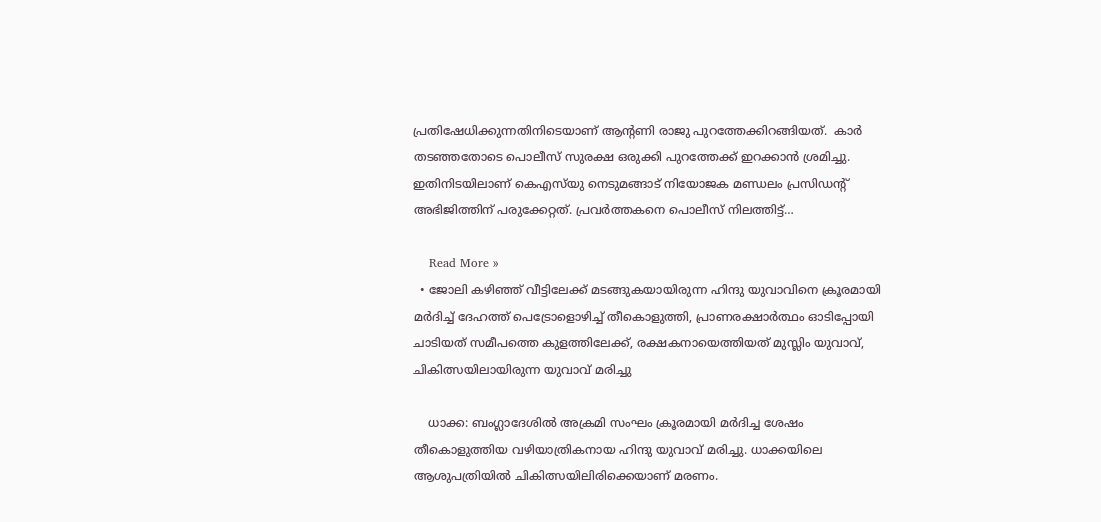പ്രതിഷേധിക്കുന്നതിനിടെയാണ് ആന്‍റണി രാജു പുറത്തേക്കിറങ്ങിയത്.  കാർ തടഞ്ഞതോടെ പൊലീസ് സുരക്ഷ ഒരുക്കി പുറത്തേക്ക് ഇറക്കാന്‍ ശ്രമിച്ചു. ഇതിനിടയിലാണ് കെഎസ്‍യു നെടുമങ്ങാട് നിയോജക മണ്ഡലം പ്രസിഡന്‍റ് അഭിജിത്തിന് പരുക്കേറ്റത്. പ്രവര്‍ത്തകനെ പൊലീസ് നിലത്തിട്ട്…

    Read More »
  • ജോലി കഴിഞ്ഞ് വീട്ടിലേക്ക് മടങ്ങുകയായിരുന്ന ഹിന്ദു യുവാവിനെ ക്രൂരമായി മർദിച്ച് ദേഹത്ത് പെട്രോളൊഴിച്ച് തീകൊളുത്തി, പ്രാണരക്ഷാർത്ഥം ഓടിപ്പോയി ചാടിയത് സമീപത്തെ കുളത്തിലേക്ക്, രക്ഷകനായെത്തിയത് മുസ്ലിം യുവാവ്, ചികിത്സയിലായിരുന്ന യുവാവ് മരിച്ചു

    ധാക്ക: ബംഗ്ലാദേശിൽ അക്രമി സംഘം ക്രൂരമായി മർദിച്ച ശേഷം തീകൊളുത്തിയ വഴിയാത്രികനായ ഹിന്ദു യുവാവ് മരിച്ചു. ധാക്കയിലെ ആശുപത്രിയിൽ ചികിത്സയിലിരിക്കെയാണ് മരണം.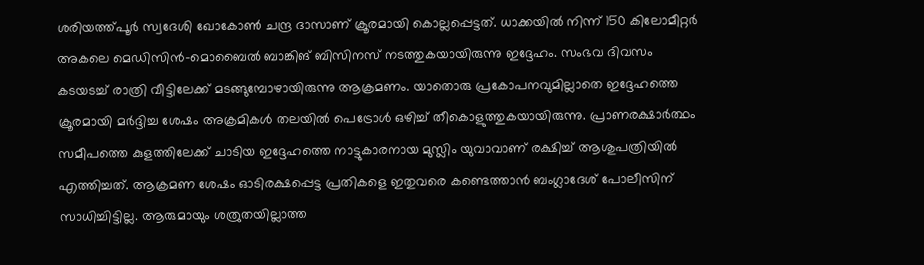ശരിയത്ത്പൂർ സ്വദേശി ഖോകോൺ ചന്ദ്ര ദാസാണ് ക്രൂരമായി കൊല്ലപ്പെട്ടത്. ധാക്കയിൽ നിന്ന് 150 കിലോമീറ്റർ അകലെ മെഡിസിൻ-മൊബൈൽ ബാങ്കിങ് ബിസിനസ് നടത്തുകയായിരുന്നു ഇദ്ദേഹം. സംഭവ ദിവസം കടയടച്ച് രാത്രി വീട്ടിലേക്ക് മടങ്ങുമ്പോഴായിരുന്നു ആക്രമണം. യാതൊരു പ്രകോപനവുമില്ലാതെ ഇദ്ദേഹത്തെ ക്രൂരമായി മർദ്ദിച്ച ശേഷം അക്രമികൾ തലയിൽ പെട്രോൾ ഒഴിച്ച് തീകൊളുത്തുകയായിരുന്നു. പ്രാണരക്ഷാർത്ഥം സമീപത്തെ കുളത്തിലേക്ക് ചാടിയ ഇദ്ദേഹത്തെ നാട്ടുകാരനായ മുസ്ലിം യുവാവാണ് രക്ഷിച്ച് ആശുപത്രിയിൽ എത്തിച്ചത്. ആക്രമണ ശേഷം ഓടിരക്ഷപ്പെട്ട പ്രതികളെ ഇതുവരെ കണ്ടെത്താൻ ബംഗ്ലാദേശ് പോലീസിന് സാധിച്ചിട്ടില്ല. ആരുമായും ശത്രുതയില്ലാത്ത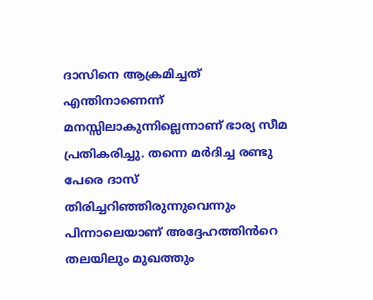ദാസിനെ ആക്രമിച്ചത് എന്തിനാണെന്ന് മനസ്സിലാകുന്നില്ലെന്നാണ് ഭാര്യ സീമ പ്രതികരിച്ചു. തന്നെ മർദിച്ച രണ്ടു പേരെ ദാസ് തിരിച്ചറിഞ്ഞിരുന്നുവെന്നും പിന്നാലെയാണ് അദ്ദേഹത്തിൻറെ തലയിലും മുഖത്തും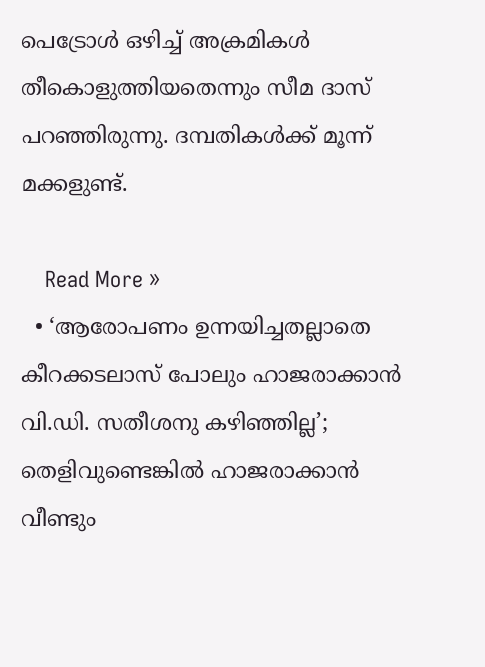പെട്രോൾ ഒഴിച്ച് അക്രമികൾ തീകൊളുത്തിയതെന്നും സീമ ദാസ് പറഞ്ഞിരുന്നു. ദമ്പതികൾക്ക് മൂന്ന് മക്കളുണ്ട്.

    Read More »
  • ‘ആരോപണം ഉന്നയിച്ചതല്ലാതെ കീറക്കടലാസ് പോലും ഹാജരാക്കാന്‍ വി.ഡി. സതീശനു കഴിഞ്ഞില്ല’; തെളിവുണ്ടെങ്കില്‍ ഹാജരാക്കാന്‍ വീണ്ടും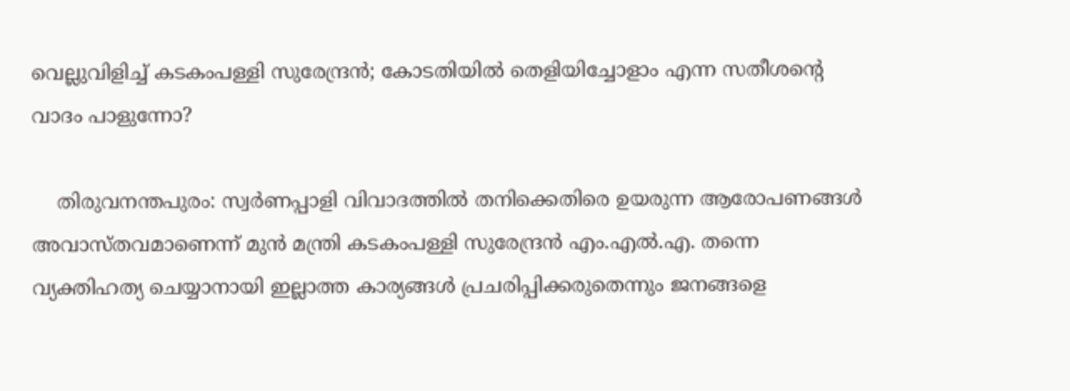വെല്ലുവിളിച്ച് കടകംപള്ളി സുരേന്ദ്രന്‍; കോടതിയില്‍ തെളിയിച്ചോളാം എന്ന സതീശന്റെ വാദം പാളുന്നോ?

    തിരുവനന്തപുരം: സ്വര്‍ണപ്പാളി വിവാദത്തില്‍ തനിക്കെതിരെ ഉയരുന്ന ആരോപണങ്ങള്‍ അവാസ്തവമാണെന്ന് മുന്‍ മന്ത്രി കടകംപള്ളി സുരേന്ദ്രന്‍ എം.എല്‍.എ. തന്നെ വ്യക്തിഹത്യ ചെയ്യാനായി ഇല്ലാത്ത കാര്യങ്ങള്‍ പ്രചരിപ്പിക്കരുതെന്നും ജനങ്ങളെ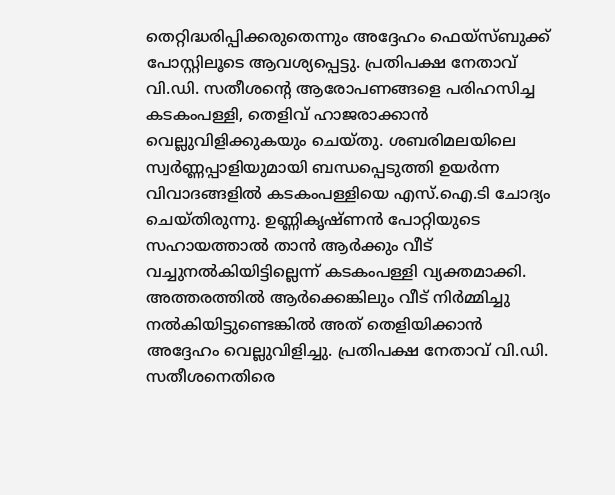തെറ്റിദ്ധരിപ്പിക്കരുതെന്നും അദ്ദേഹം ഫെയ്സ്ബുക്ക് പോസ്റ്റിലൂടെ ആവശ്യപ്പെട്ടു. പ്രതിപക്ഷ നേതാവ് വി.ഡി. സതീശന്റെ ആരോപണങ്ങളെ പരിഹസിച്ച കടകംപള്ളി, തെളിവ് ഹാജരാക്കാന്‍ വെല്ലുവിളിക്കുകയും ചെയ്തു. ശബരിമലയിലെ സ്വര്‍ണ്ണപ്പാളിയുമായി ബന്ധപ്പെടുത്തി ഉയര്‍ന്ന വിവാദങ്ങളില്‍ കടകംപള്ളിയെ എസ്.ഐ.ടി ചോദ്യം ചെയ്തിരുന്നു. ഉണ്ണികൃഷ്ണന്‍ പോറ്റിയുടെ സഹായത്താല്‍ താന്‍ ആര്‍ക്കും വീട് വച്ചുനല്‍കിയിട്ടില്ലെന്ന് കടകംപള്ളി വ്യക്തമാക്കി. അത്തരത്തില്‍ ആര്‍ക്കെങ്കിലും വീട് നിര്‍മ്മിച്ചു നല്‍കിയിട്ടുണ്ടെങ്കില്‍ അത് തെളിയിക്കാന്‍ അദ്ദേഹം വെല്ലുവിളിച്ചു. പ്രതിപക്ഷ നേതാവ് വി.ഡി. സതീശനെതിരെ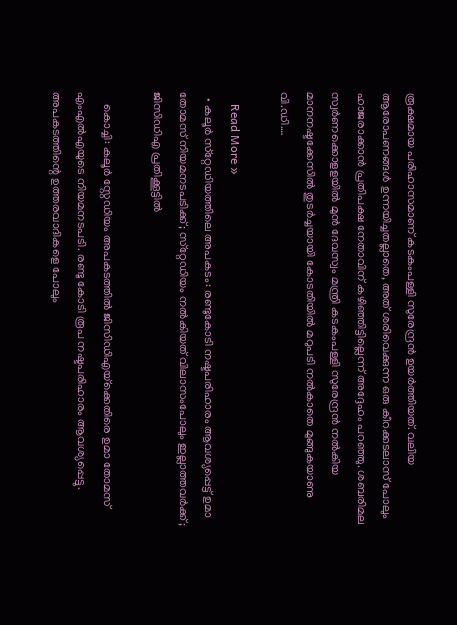രൂക്ഷമായ പരിഹാസമാണ് കടകംപള്ളി സുരേന്ദ്രന്‍ ഉയര്‍ത്തിയത്. വലിയ ആരോപണങ്ങള്‍ ഉന്നയിച്ചതല്ലാതെ, അത് ശരിവെക്കുന്ന ഒരു കീറക്കടലാസ് പോലും ഹാജരാക്കാന്‍ പ്രതിപക്ഷ നേതാവിന് കഴിഞ്ഞിട്ടില്ലെന്ന് അദ്ദേഹം പറഞ്ഞു. ശബരിമല സ്വര്‍ണക്കൊളളയില്‍ മുന്‍ ദേവസ്വം മന്ത്രി കടകംപള്ളി സുരേന്ദ്രന്‍ നല്‍കിയ മാനനഷ്ടക്കേസില്‍ തുടര്‍ച്ചയായി കോടതിയില്‍ മറുപടി നല്‍കാതെ മുങ്ങുകയാണു വി.ഡി.…

    Read More »
  • കലൂര്‍ സ്‌റ്റേഡിയത്തിലെ അപകടം: രണ്ടുകോടി നഷ്ടപരിഹാരം ആവശ്യപ്പെട്ട് ഉമാ തോമസ് നിയമനടപടിക്ക്; സ്‌റ്റേഡിയം നല്‍കിയത് വിലാസംപോലും ഇല്ലാത്തവര്‍ക്ക്; ജിസിഡിഎ പ്രതിക്കൂട്ടില്‍

    കൊച്ചി: കലൂര്‍ സ്റ്റേഡിയം അപകടത്തില്‍ ജിസിഡിഎയ്‌ക്കെതിരെ ഉമാ തോമസ് എംഎല്‍എയുടെ നിയമനടപടി. രണ്ടു കോടി രൂപ നഷ്ടപരിഹാരം ആവശ്യപ്പെട്ടു. അപകടത്തിന്റെ ഉത്തരവാദികളെ പോലും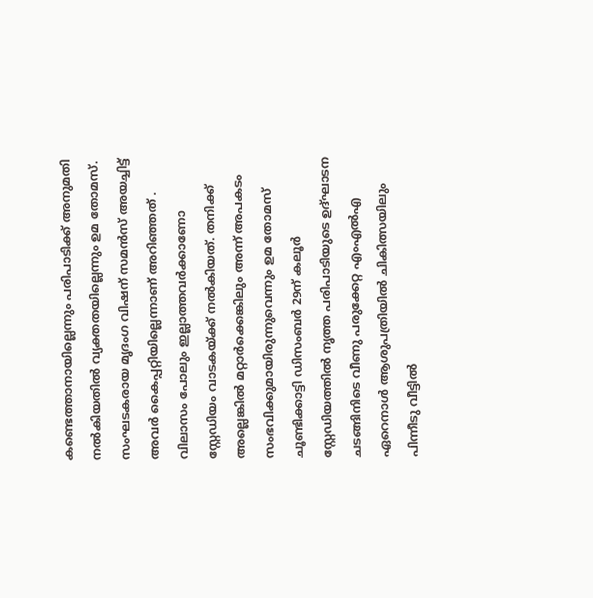കണ്ടെത്താനായില്ലെന്നും പരിപാടിക്ക് അനുമതി നല്‍കിയതില്‍ വ്യക്തതയില്ലെന്നും ഉമ തോമസ്. സംഘടകരായ മൃദംഗ വിഷന് സമന്‍സ് അയച്ചിട്ട് അവര്‍ കൈപ്പറ്റിയില്ലെന്നാണ് അറിഞ്ഞത് . വിലാസം പോലും ഇല്ലാത്തവര്‍ക്കാണോ സ്റ്റേഡിയം വാടകയ്ക്ക് നല്‍കിയത്. തനിക്ക് അല്ലെങ്കില്‍ മറ്റാര്‍ക്കെങ്കിലും അന്ന് അപകടം സംഭവിക്കുമായിരുന്നുവെന്നും ഉമ തോമസ് ചൂണ്ടിക്കാട്ടി ഡിസംബര്‍ 29ന് കലൂര്‍ സ്റ്റേഡിയത്തില്‍ നൃത്ത പരിപാടിയുടെ ഉദ്ഘാടന ചടങ്ങിനിടെ വീണു പരുക്കേറ്റ എംഎല്‍എ ഏറെനാള്‍ ആശുപത്രിയില്‍ ചികിത്സയിലും പിന്നീടു വീട്ടില്‍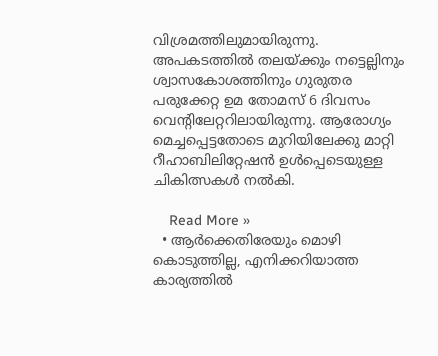വിശ്രമത്തിലുമായിരുന്നു. അപകടത്തില്‍ തലയ്ക്കും നട്ടെല്ലിനും ശ്വാസകോശത്തിനും ഗുരുതര പരുക്കേറ്റ ഉമ തോമസ് 6 ദിവസം വെന്റിലേറ്ററിലായിരുന്നു. ആരോഗ്യം മെച്ചപ്പെട്ടതോടെ മുറിയിലേക്കു മാറ്റി റീഹാബിലിറ്റേഷന്‍ ഉള്‍പ്പെടെയുള്ള ചികിത്സകള്‍ നല്‍കി.

    Read More »
  • ആര്‍ക്കെതിരേയും മൊഴി കൊടുത്തില്ല, എനിക്കറിയാത്ത കാര്യത്തില്‍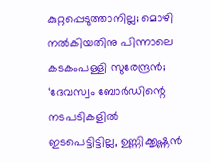കുറ്റപ്പെടുത്താനില്ല; മൊഴി നല്‍കിയതിനു പിന്നാലെ കടകംപള്ളി സുരേന്ദ്രന്‍; ‘ദേവസ്വം ബോര്‍ഡിന്റെ നടപടികളില്‍ ഇടപെട്ടിട്ടില്ല, ഉണ്ണിക്കൃഷ്ണന്‍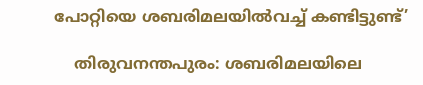പോറ്റിയെ ശബരിമലയില്‍വച്ച് കണ്ടിട്ടുണ്ട്’

    തിരുവനന്തപുരം: ശബരിമലയിലെ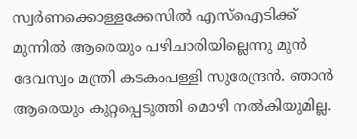സ്വര്‍ണക്കൊള്ളക്കേസില്‍ എസ്‌ഐടിക്ക് മുന്നില്‍ ആരെയും പഴിചാരിയില്ലെന്നു മുന്‍ ദേവസ്വം മന്ത്രി കടകംപള്ളി സുരേന്ദ്രന്‍. ഞാന്‍ ആരെയും കുറ്റപ്പെടുത്തി മൊഴി നല്‍കിയുമില്ല.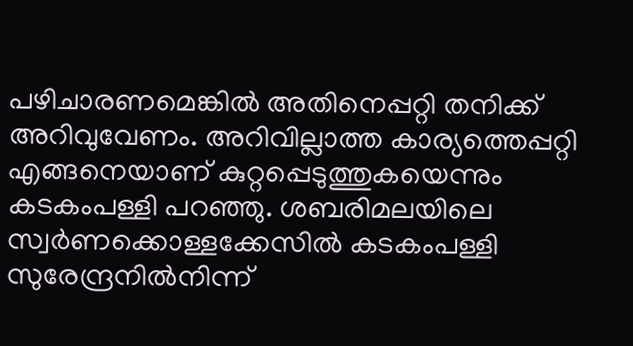പഴിചാരണമെങ്കില്‍ അതിനെപ്പറ്റി തനിക്ക് അറിവുവേണം. അറിവില്ലാത്ത കാര്യത്തെപ്പറ്റി എങ്ങനെയാണ് കുറ്റപ്പെടുത്തുകയെന്നും കടകംപള്ളി പറഞ്ഞു. ശബരിമലയിലെ സ്വര്‍ണക്കൊള്ളക്കേസില്‍ കടകംപള്ളി സുരേന്ദ്രനില്‍നിന്ന്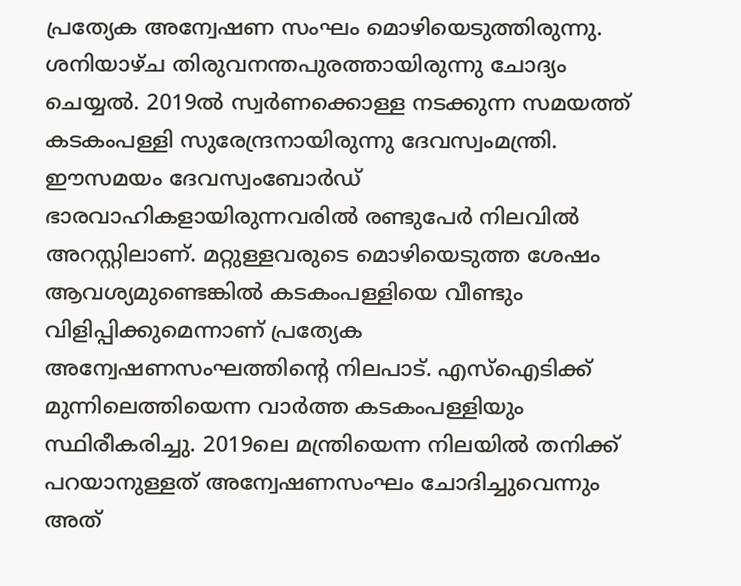പ്രത്യേക അന്വേഷണ സംഘം മൊഴിയെടുത്തിരുന്നു. ശനിയാഴ്ച തിരുവനന്തപുരത്തായിരുന്നു ചോദ്യം ചെയ്യല്‍. 2019ല്‍ സ്വര്‍ണക്കൊള്ള നടക്കുന്ന സമയത്ത് കടകംപള്ളി സുരേന്ദ്രനായിരുന്നു ദേവസ്വംമന്ത്രി. ഈസമയം ദേവസ്വംബോര്‍ഡ് ഭാരവാഹികളായിരുന്നവരില്‍ രണ്ടുപേര്‍ നിലവില്‍ അറസ്റ്റിലാണ്. മറ്റുള്ളവരുടെ മൊഴിയെടുത്ത ശേഷം ആവശ്യമുണ്ടെങ്കില്‍ കടകംപള്ളിയെ വീണ്ടും വിളിപ്പിക്കുമെന്നാണ് പ്രത്യേക അന്വേഷണസംഘത്തിന്റെ നിലപാട്. എസ്‌ഐടിക്ക് മുന്നിലെത്തിയെന്ന വാര്‍ത്ത കടകംപള്ളിയും സ്ഥിരീകരിച്ചു. 2019ലെ മന്ത്രിയെന്ന നിലയില്‍ തനിക്ക് പറയാനുള്ളത് അന്വേഷണസംഘം ചോദിച്ചുവെന്നും അത്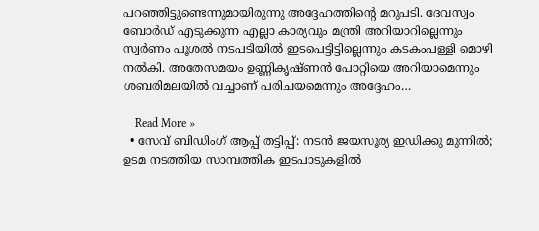പറഞ്ഞിട്ടുണ്ടെന്നുമായിരുന്നു അദ്ദേഹത്തിന്റെ മറുപടി. ദേവസ്വം ബോര്‍ഡ് എടുക്കുന്ന എല്ലാ കാര്യവും മന്ത്രി അറിയാറില്ലെന്നും സ്വര്‍ണം പൂശല്‍ നടപടിയില്‍ ഇടപെട്ടിട്ടില്ലെന്നും കടകംപള്ളി മൊഴി നല്‍കി. അതേസമയം ഉണ്ണികൃഷ്ണന്‍ പോറ്റിയെ അറിയാമെന്നും ശബരിമലയില്‍ വച്ചാണ് പരിചയമെന്നും അദ്ദേഹം…

    Read More »
  • സേവ് ബിഡിംഗ് ആപ്പ് തട്ടിപ്പ്: നടന്‍ ജയസൂര്യ ഇഡിക്കു മുന്നില്‍; ഉടമ നടത്തിയ സാമ്പത്തിക ഇടപാടുകളില്‍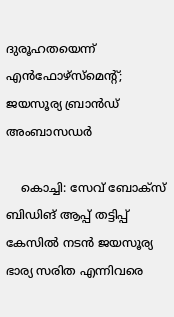ദുരൂഹതയെന്ന് എന്‍ഫോഴ്‌സ്‌മെന്റ്; ജയസൂര്യ ബ്രാന്‍ഡ് അംബാസഡര്‍

    കൊച്ചി: സേവ് ബോക്‌സ് ബിഡിങ് ആപ്പ് തട്ടിപ്പ് കേസില്‍ നടന്‍ ജയസൂര്യ ഭാര്യ സരിത എന്നിവരെ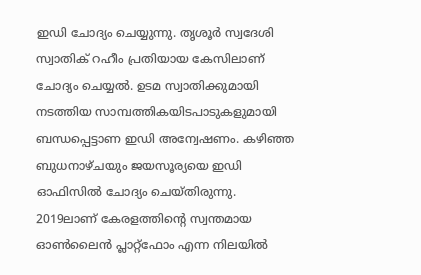ഇഡി ചോദ്യം ചെയ്യുന്നു. തൃശൂര്‍ സ്വദേശി സ്വാതിക് റഹീം പ്രതിയായ കേസിലാണ് ചോദ്യം ചെയ്യല്‍. ഉടമ സ്വാതിക്കുമായി നടത്തിയ സാമ്പത്തികയിടപാടുകളുമായി ബന്ധപ്പെട്ടാണ ഇഡി അന്വേഷണം. കഴിഞ്ഞ ബുധനാഴ്ചയും ജയസൂര്യയെ ഇഡി ഓഫിസില്‍ ചോദ്യം ചെയ്തിരുന്നു. 2019ലാണ് കേരളത്തിന്റെ സ്വന്തമായ ഓണ്‍ലൈന്‍ പ്ലാറ്റ്ഫോം എന്ന നിലയില്‍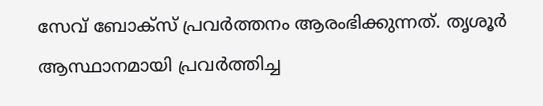സേവ് ബോക്‌സ് പ്രവര്‍ത്തനം ആരംഭിക്കുന്നത്. തൃശൂര്‍ ആസ്ഥാനമായി പ്രവര്‍ത്തിച്ച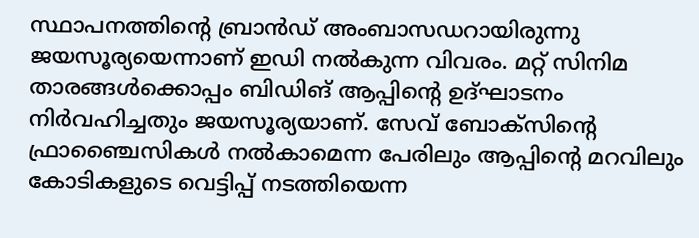സ്ഥാപനത്തിന്റെ ബ്രാന്‍ഡ് അംബാസഡറായിരുന്നു ജയസൂര്യയെന്നാണ് ഇഡി നല്‍കുന്ന വിവരം. മറ്റ് സിനിമ താരങ്ങള്‍ക്കൊപ്പം ബിഡിങ് ആപ്പിന്റെ ഉദ്ഘാടനം നിര്‍വഹിച്ചതും ജയസൂര്യയാണ്. സേവ് ബോക്‌സിന്റെ ഫ്രാഞ്ചൈസികള്‍ നല്‍കാമെന്ന പേരിലും ആപ്പിന്റെ മറവിലും കോടികളുടെ വെട്ടിപ്പ് നടത്തിയെന്ന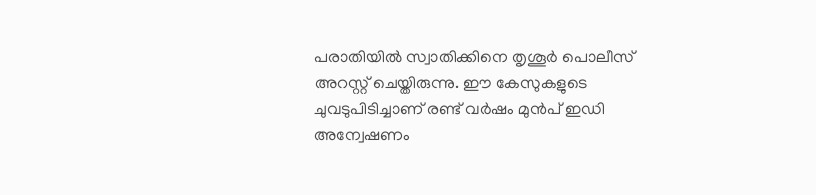പരാതിയില്‍ സ്വാതിക്കിനെ തൃശൂര്‍ പൊലീസ് അറസ്റ്റ് ചെയ്തിരുന്നു. ഈ കേസുകളുടെ ചുവടുപിടിച്ചാണ് രണ്ട് വര്‍ഷം മുന്‍പ് ഇഡി അന്വേഷണം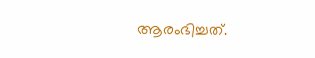ആരംഭിച്ചത്.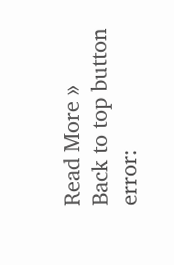Read More »
Back to top button
error: